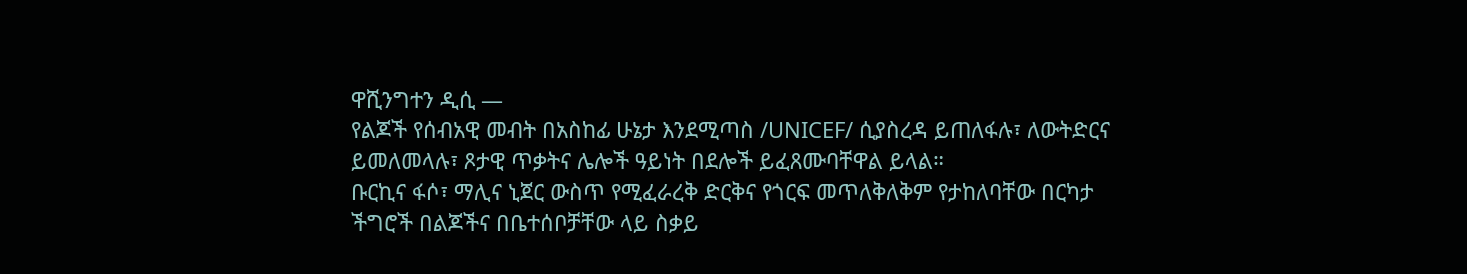ዋሺንግተን ዲሲ —
የልጆች የሰብአዊ መብት በአስከፊ ሁኔታ እንደሚጣስ /UNICEF/ ሲያስረዳ ይጠለፋሉ፣ ለውትድርና ይመለመላሉ፣ ጾታዊ ጥቃትና ሌሎች ዓይነት በደሎች ይፈጸሙባቸዋል ይላል።
ቡርኪና ፋሶ፣ ማሊና ኒጀር ውስጥ የሚፈራረቅ ድርቅና የጎርፍ መጥለቅለቅም የታከለባቸው በርካታ ችግሮች በልጆችና በቤተሰቦቻቸው ላይ ስቃይ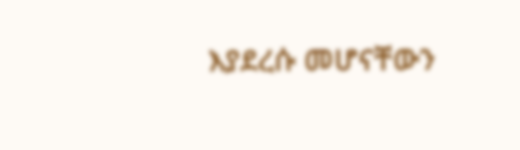እያደረሱ መሆናቸውን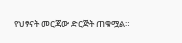የህፃናት መርጃው ድርጅት ጠቁሟል።